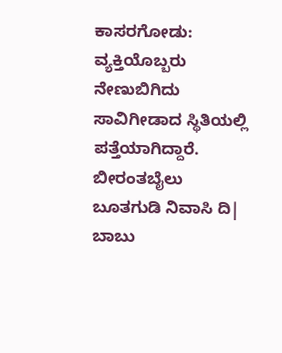ಕಾಸರಗೋಡು: ವ್ಯಕ್ತಿಯೊಬ್ಬರು ನೇಣುಬಿಗಿದು ಸಾವಿಗೀಡಾದ ಸ್ಥಿತಿಯಲ್ಲಿ ಪತ್ತೆಯಾಗಿದ್ದಾರೆ. ಬೀರಂತಬೈಲು ಬೂತಗುಡಿ ನಿವಾಸಿ ದಿ| ಬಾಬು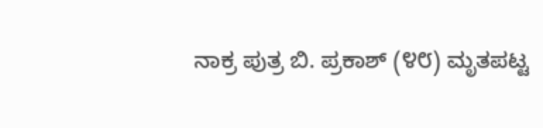ನಾಕ್ರ ಪುತ್ರ ಬಿ. ಪ್ರಕಾಶ್ (೪೮) ಮೃತಪಟ್ಟ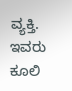ವ್ಯಕ್ತಿ. ಇವರು ಕೂಲಿ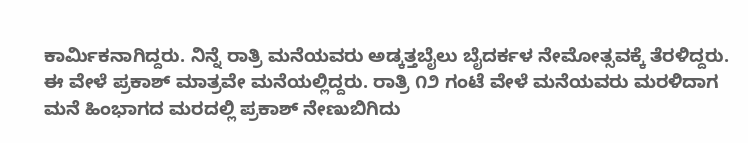ಕಾರ್ಮಿಕನಾಗಿದ್ದರು. ನಿನ್ನೆ ರಾತ್ರಿ ಮನೆಯವರು ಅಡ್ಕತ್ತಬೈಲು ಬೈದರ್ಕಳ ನೇಮೋತ್ಸವಕ್ಕೆ ತೆರಳಿದ್ದರು. ಈ ವೇಳೆ ಪ್ರಕಾಶ್ ಮಾತ್ರವೇ ಮನೆಯಲ್ಲಿದ್ದರು. ರಾತ್ರಿ ೧೨ ಗಂಟೆ ವೇಳೆ ಮನೆಯವರು ಮರಳಿದಾಗ ಮನೆ ಹಿಂಭಾಗದ ಮರದಲ್ಲಿ ಪ್ರಕಾಶ್ ನೇಣುಬಿಗಿದು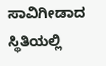ಸಾವಿಗೀಡಾದ ಸ್ಥಿತಿಯಲ್ಲಿ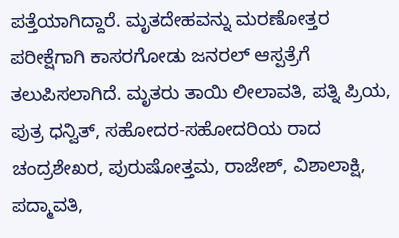ಪತ್ತೆಯಾಗಿದ್ದಾರೆ. ಮೃತದೇಹವನ್ನು ಮರಣೋತ್ತರ ಪರೀಕ್ಷೆಗಾಗಿ ಕಾಸರಗೋಡು ಜನರಲ್ ಆಸ್ಪತ್ರೆಗೆ ತಲುಪಿಸಲಾಗಿದೆ. ಮೃತರು ತಾಯಿ ಲೀಲಾವತಿ, ಪತ್ನಿ ಪ್ರಿಯ, ಪುತ್ರ ಧನ್ವಿತ್, ಸಹೋದರ-ಸಹೋದರಿಯ ರಾದ ಚಂದ್ರಶೇಖರ, ಪುರುಷೋತ್ತಮ, ರಾಜೇಶ್, ವಿಶಾಲಾಕ್ಷಿ, ಪದ್ಮಾವತಿ,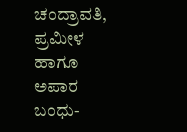ಚಂದ್ರಾವತಿ, ಪ್ರಮೀಳ ಹಾಗೂ ಅಪಾರ ಬಂಧು-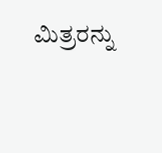ಮಿತ್ರರನ್ನು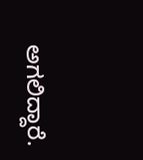ಅಗಲಿದ್ದಾರೆ.